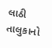લાઠી તાલુકાનો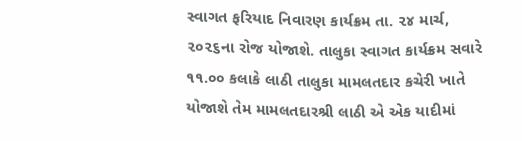સ્વાગત ફરિયાદ નિવારણ કાર્યક્રમ તા. ૨૪ માર્ચ, ૨૦૨૬ના રોજ યોજાશે. તાલુકા સ્વાગત કાર્યક્રમ સવારે ૧૧.૦૦ કલાકે લાઠી તાલુકા મામલતદાર કચેરી ખાતે યોજાશે તેમ મામલતદારશ્રી લાઠી એ એક યાદીમાં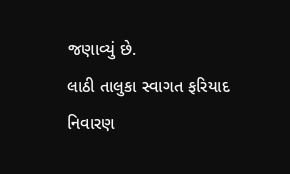જણાવ્યું છે.
લાઠી તાલુકા સ્વાગત ફરિયાદ નિવારણ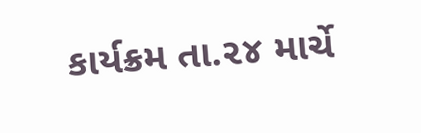કાર્યક્રમ તા.૨૪ માર્ચે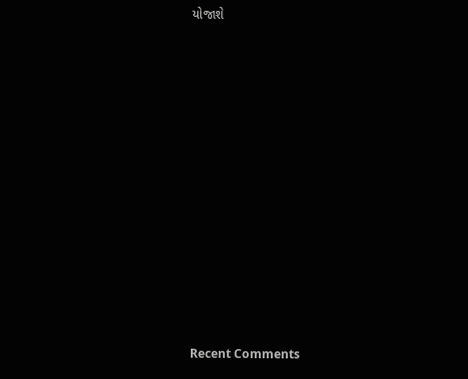યોજાશે















Recent Comments